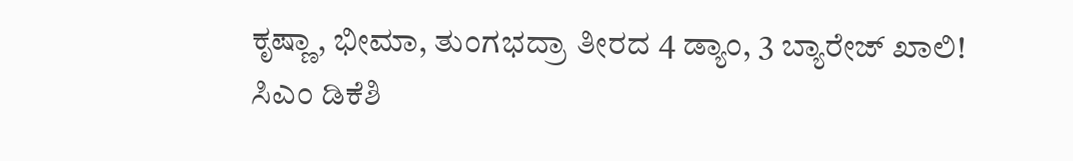ಕೃಷ್ಣಾ, ಭೀಮಾ, ತುಂಗಭದ್ರಾ ತೀರದ 4 ಡ್ಯಾಂ, 3 ಬ್ಯಾರೇಜ್ ಖಾಲಿ!
ಸಿಎಂ ಡಿಕೆಶಿ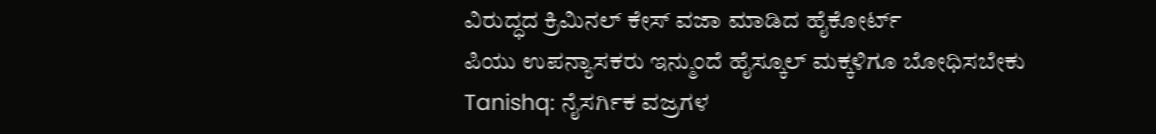ವಿರುದ್ಧದ ಕ್ರಿಮಿನಲ್ ಕೇಸ್ ವಜಾ ಮಾಡಿದ ಹೈಕೋರ್ಟ್
ಪಿಯು ಉಪನ್ಯಾಸಕರು ಇನ್ಮುಂದೆ ಹೈಸ್ಕೂಲ್ ಮಕ್ಕಳಿಗೂ ಬೋಧಿಸಬೇಕು
Tanishq: ನೈಸರ್ಗಿಕ ವಜ್ರಗಳ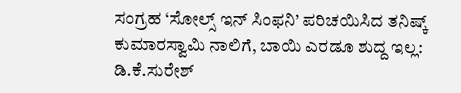ಸಂಗ್ರಹ ‘ಸೋಲ್ಸ್ ಇನ್ ಸಿಂಫನಿ’ ಪರಿಚಯಿಸಿದ ತನಿಷ್ಕ್
ಕುಮಾರಸ್ವಾಮಿ ನಾಲಿಗೆ, ಬಾಯಿ ಎರಡೂ ಶುದ್ದ ಇಲ್ಲ: ಡಿ.ಕೆ.ಸುರೇಶ್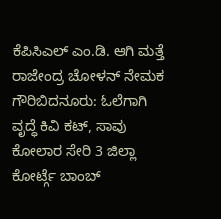ಕೆಪಿಸಿಎಲ್ ಎಂ.ಡಿ. ಆಗಿ ಮತ್ತೆ ರಾಜೇಂದ್ರ ಚೋಳನ್ ನೇಮಕ
ಗೌರಿಬಿದನೂರು: ಓಲೆಗಾಗಿ ವೃದ್ಧೆ ಕಿವಿ ಕಟ್, ಸಾವು
ಕೋಲಾರ ಸೇರಿ 3 ಜಿಲ್ಲಾ ಕೋರ್ಟ್ಗೆ ಬಾಂಬ್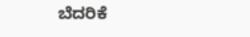ಬೆದರಿಕೆ